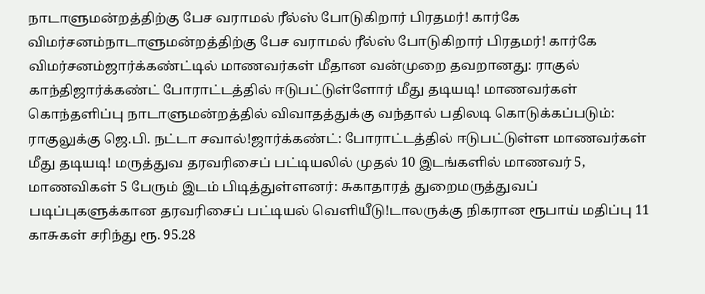நாடாளுமன்றத்திற்கு பேச வராமல் ரீல்ஸ் போடுகிறார் பிரதமர்! கார்கே விமர்சனம்நாடாளுமன்றத்திற்கு பேச வராமல் ரீல்ஸ் போடுகிறார் பிரதமர்! கார்கே விமர்சனம்ஜார்க்கண்ட்டில் மாணவர்கள் மீதான வன்முறை தவறானது: ராகுல் காந்திஜார்க்கண்ட் போராட்டத்தில் ஈடுபட்டுள்ளோர் மீது தடியடி! மாணவர்கள் கொந்தளிப்பு நாடாளுமன்றத்தில் விவாதத்துக்கு வந்தால் பதிலடி கொடுக்கப்படும்: ராகுலுக்கு ஜெ.பி. நட்டா சவால்!ஜார்க்கண்ட்: போராட்டத்தில் ஈடுபட்டுள்ள மாணவர்கள் மீது தடியடி! மருத்துவ தரவரிசைப் பட்டியலில் முதல் 10 இடங்களில் மாணவர் 5, மாணவிகள் 5 பேரும் இடம் பிடித்துள்ளனர்: சுகாதாரத் துறைமருத்துவப் படிப்புகளுக்கான தரவரிசைப் பட்டியல் வெளியீடு!டாலருக்கு நிகரான ரூபாய் மதிப்பு 11 காசுகள் சரிந்து ரூ. 95.28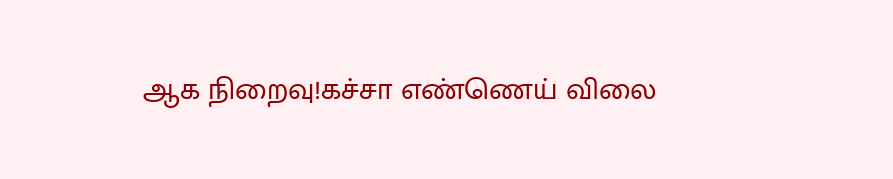ஆக நிறைவு!கச்சா எண்ணெய் விலை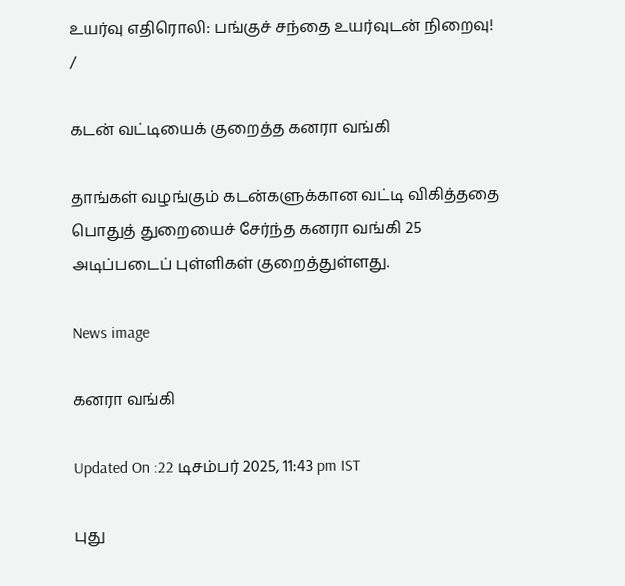உயர்வு எதிரொலி: பங்குச் சந்தை உயர்வுடன் நிறைவு!
/

கடன் வட்டியைக் குறைத்த கனரா வங்கி

தாங்கள் வழங்கும் கடன்களுக்கான வட்டி விகித்ததை பொதுத் துறையைச் சேர்ந்த கனரா வங்கி 25 அடிப்படைப் புள்ளிகள் குறைத்துள்ளது.

News image

கனரா வங்கி

Updated On :22 டிசம்பர் 2025, 11:43 pm IST

புது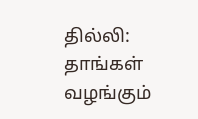தில்லி: தாங்கள் வழங்கும்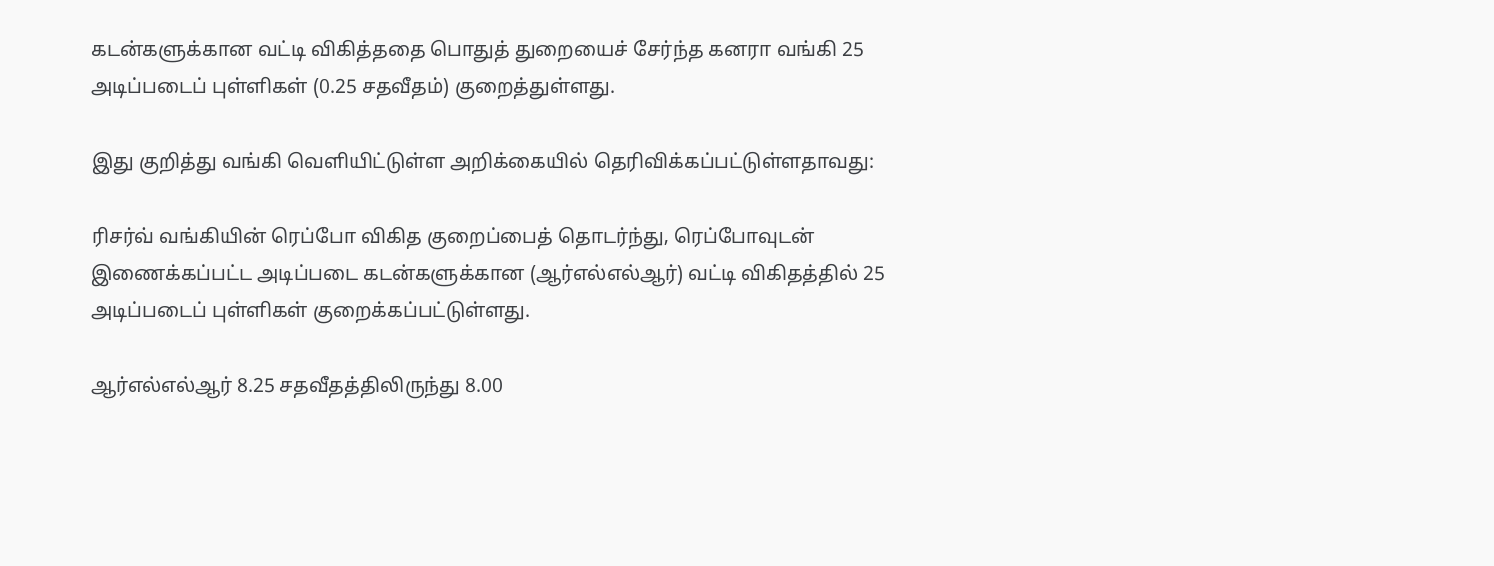கடன்களுக்கான வட்டி விகித்ததை பொதுத் துறையைச் சேர்ந்த கனரா வங்கி 25 அடிப்படைப் புள்ளிகள் (0.25 சதவீதம்) குறைத்துள்ளது.

இது குறித்து வங்கி வெளியிட்டுள்ள அறிக்கையில் தெரிவிக்கப்பட்டுள்ளதாவது:

ரிசர்வ் வங்கியின் ரெப்போ விகித குறைப்பைத் தொடர்ந்து, ரெப்போவுடன் இணைக்கப்பட்ட அடிப்படை கடன்களுக்கான (ஆர்எல்எல்ஆர்) வட்டி விகிதத்தில் 25 அடிப்படைப் புள்ளிகள் குறைக்கப்பட்டுள்ளது.

ஆர்எல்எல்ஆர் 8.25 சதவீதத்திலிருந்து 8.00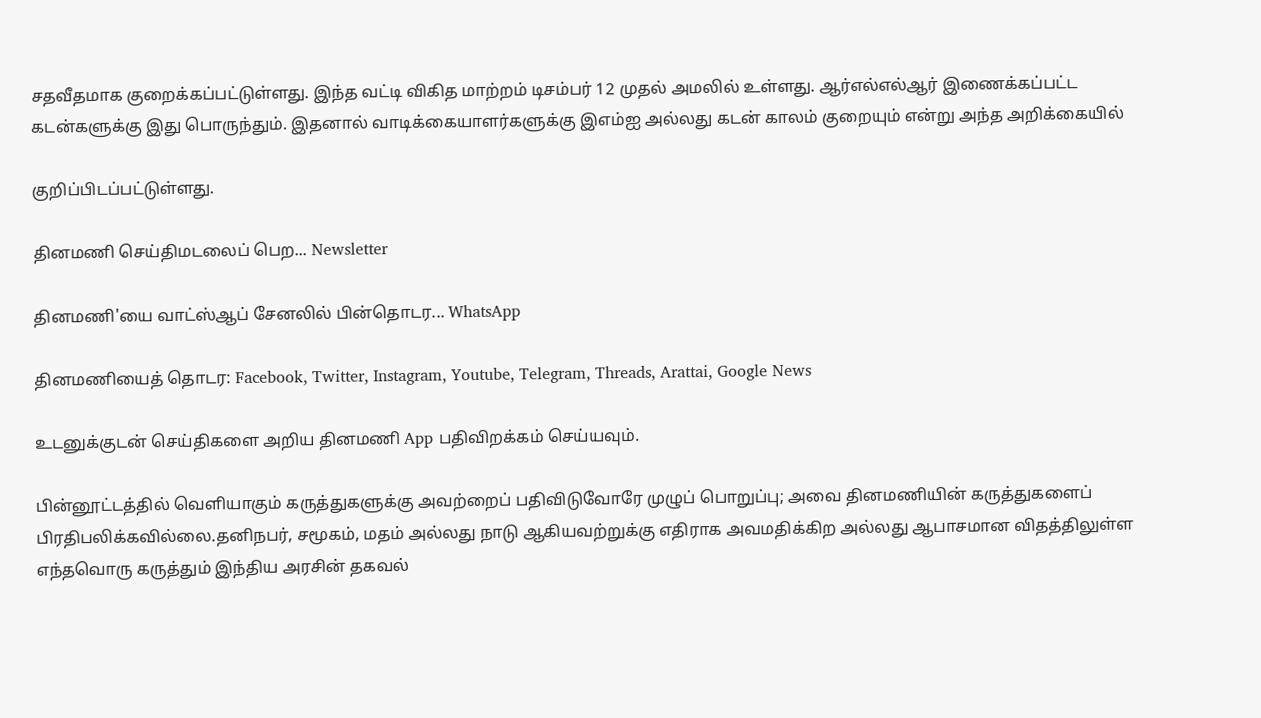சதவீதமாக குறைக்கப்பட்டுள்ளது. இந்த வட்டி விகித மாற்றம் டிசம்பர் 12 முதல் அமலில் உள்ளது. ஆர்எல்எல்ஆர் இணைக்கப்பட்ட கடன்களுக்கு இது பொருந்தும். இதனால் வாடிக்கையாளர்களுக்கு இஎம்ஐ அல்லது கடன் காலம் குறையும் என்று அந்த அறிக்கையில்

குறிப்பிடப்பட்டுள்ளது.

தினமணி செய்திமடலைப் பெற... Newsletter

தினமணி'யை வாட்ஸ்ஆப் சேனலில் பின்தொடர... WhatsApp

தினமணியைத் தொடர: Facebook, Twitter, Instagram, Youtube, Telegram, Threads, Arattai, Google News

உடனுக்குடன் செய்திகளை அறிய தினமணி App பதிவிறக்கம் செய்யவும்.

பின்னூட்டத்தில் வெளியாகும் கருத்துகளுக்கு அவற்றைப் பதிவிடுவோரே முழுப் பொறுப்பு; அவை தினமணியின் கருத்துகளைப் பிரதிபலிக்கவில்லை.தனிநபர், சமூகம், மதம் அல்லது நாடு ஆகியவற்றுக்கு எதிராக அவமதிக்கிற அல்லது ஆபாசமான விதத்திலுள்ள எந்தவொரு கருத்தும் இந்திய அரசின் தகவல்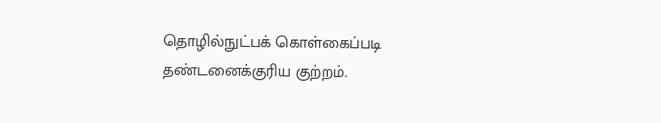தொழில்நுட்பக் கொள்கைப்படி தண்டனைக்குரிய குற்றம்.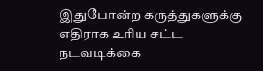இதுபோன்ற கருத்துகளுக்கு எதிராக உரிய சட்ட நடவடிக்கை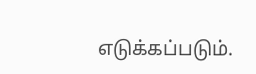எடுக்கப்படும்.